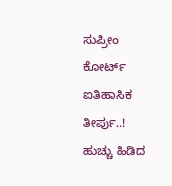ಸುಪ್ರೀಂ ಕೋರ್ಟ್ ಐತಿಹಾಸಿಕ ತೀರ್ಪು..! ಹುಚ್ಚು ಹಿಡಿದ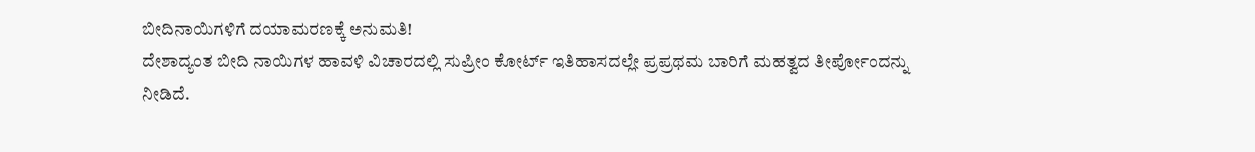ಬೀದಿನಾಯಿಗಳಿಗೆ ದಯಾಮರಣಕ್ಕೆ ಅನುಮತಿ!
ದೇಶಾದ್ಯಂತ ಬೀದಿ ನಾಯಿಗಳ ಹಾವಳಿ ವಿಚಾರದಲ್ಲಿ ಸುಪ್ರೀಂ ಕೋರ್ಟ್ ಇತಿಹಾಸದಲ್ಲೇ ಪ್ರಪ್ರಥಮ ಬಾರಿಗೆ ಮಹತ್ವದ ತೀರ್ಪೋಂದನ್ನು ನೀಡಿದೆ.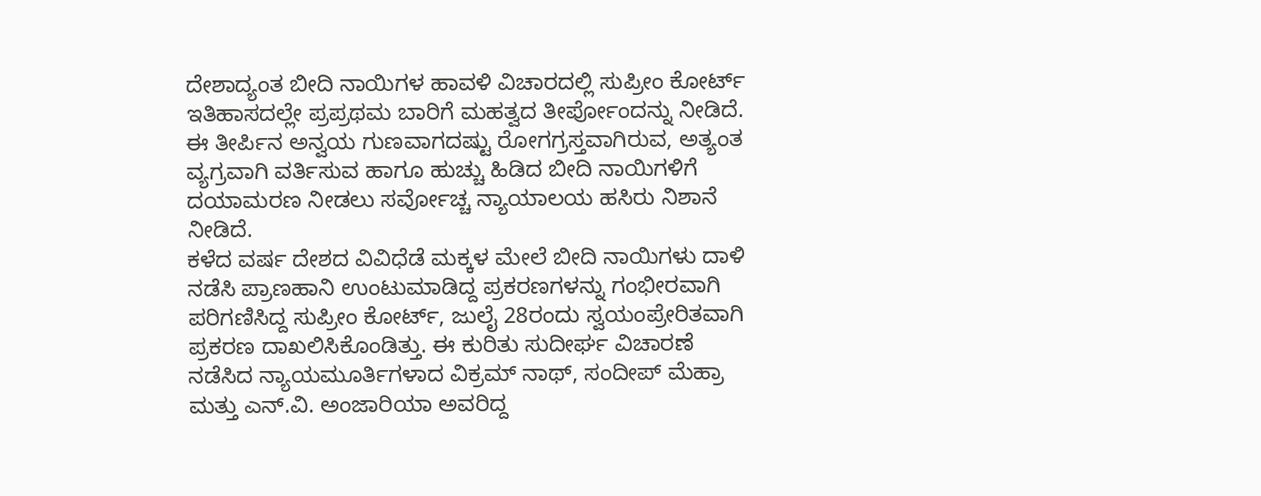ದೇಶಾದ್ಯಂತ ಬೀದಿ ನಾಯಿಗಳ ಹಾವಳಿ ವಿಚಾರದಲ್ಲಿ ಸುಪ್ರೀಂ ಕೋರ್ಟ್ ಇತಿಹಾಸದಲ್ಲೇ ಪ್ರಪ್ರಥಮ ಬಾರಿಗೆ ಮಹತ್ವದ ತೀರ್ಪೋಂದನ್ನು ನೀಡಿದೆ. ಈ ತೀರ್ಪಿನ ಅನ್ವಯ ಗುಣವಾಗದಷ್ಟು ರೋಗಗ್ರಸ್ತವಾಗಿರುವ, ಅತ್ಯಂತ ವ್ಯಗ್ರವಾಗಿ ವರ್ತಿಸುವ ಹಾಗೂ ಹುಚ್ಚು ಹಿಡಿದ ಬೀದಿ ನಾಯಿಗಳಿಗೆ ದಯಾಮರಣ ನೀಡಲು ಸರ್ವೋಚ್ಚ ನ್ಯಾಯಾಲಯ ಹಸಿರು ನಿಶಾನೆ ನೀಡಿದೆ.
ಕಳೆದ ವರ್ಷ ದೇಶದ ವಿವಿಧೆಡೆ ಮಕ್ಕಳ ಮೇಲೆ ಬೀದಿ ನಾಯಿಗಳು ದಾಳಿ ನಡೆಸಿ ಪ್ರಾಣಹಾನಿ ಉಂಟುಮಾಡಿದ್ದ ಪ್ರಕರಣಗಳನ್ನು ಗಂಭೀರವಾಗಿ ಪರಿಗಣಿಸಿದ್ದ ಸುಪ್ರೀಂ ಕೋರ್ಟ್, ಜುಲೈ 28ರಂದು ಸ್ವಯಂಪ್ರೇರಿತವಾಗಿ ಪ್ರಕರಣ ದಾಖಲಿಸಿಕೊಂಡಿತ್ತು. ಈ ಕುರಿತು ಸುದೀರ್ಘ ವಿಚಾರಣೆ ನಡೆಸಿದ ನ್ಯಾಯಮೂರ್ತಿಗಳಾದ ವಿಕ್ರಮ್ ನಾಥ್, ಸಂದೀಪ್ ಮೆಹ್ರಾ ಮತ್ತು ಎನ್.ವಿ. ಅಂಜಾರಿಯಾ ಅವರಿದ್ದ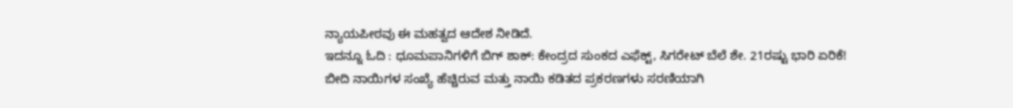ನ್ಯಾಯಪೀಠವು ಈ ಮಹತ್ವದ ಆದೇಶ ನೀಡಿದೆ.
ಇದನ್ನೂ ಓದಿ : ಧೂಮಪಾನಿಗಳಿಗೆ ಬಿಗ್ ಶಾಕ್: ಕೇಂದ್ರದ ಸುಂಕದ ಎಫೆಕ್ಟ್, ಸಿಗರೇಟ್ ಬೆಲೆ ಶೇ. 21ರಷ್ಟು ಭಾರಿ ಏರಿಕೆ!
ಬೀದಿ ನಾಯಿಗಳ ಸಂಖ್ಯೆ ಹೆಚ್ಚಿರುವ ಮತ್ತು ನಾಯಿ ಕಡಿತದ ಪ್ರಕರಣಗಳು ಸರಣಿಯಾಗಿ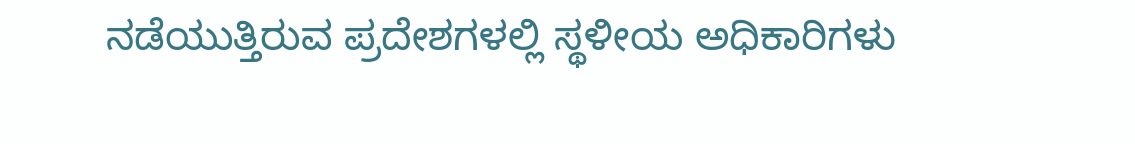ನಡೆಯುತ್ತಿರುವ ಪ್ರದೇಶಗಳಲ್ಲಿ ಸ್ಥಳೀಯ ಅಧಿಕಾರಿಗಳು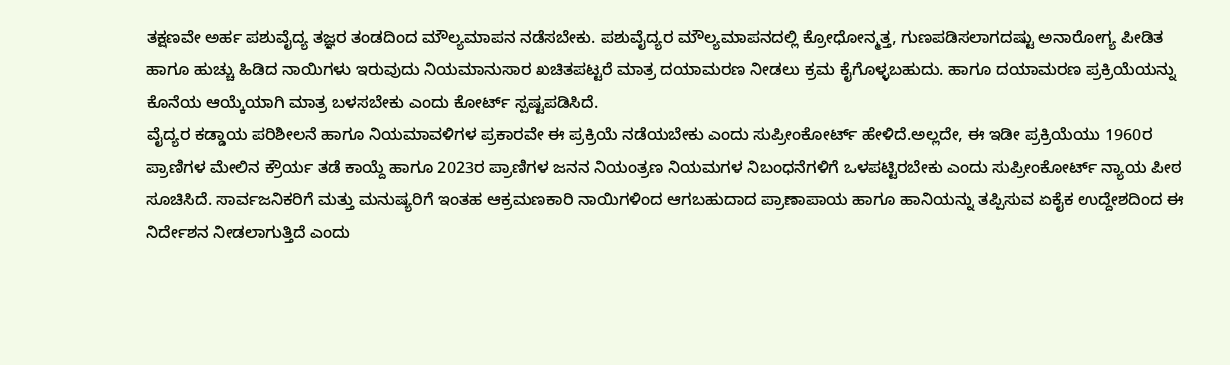ತಕ್ಷಣವೇ ಅರ್ಹ ಪಶುವೈದ್ಯ ತಜ್ಞರ ತಂಡದಿಂದ ಮೌಲ್ಯಮಾಪನ ನಡೆಸಬೇಕು. ಪಶುವೈದ್ಯರ ಮೌಲ್ಯಮಾಪನದಲ್ಲಿ ಕ್ರೋಧೋನ್ಮತ್ತ, ಗುಣಪಡಿಸಲಾಗದಷ್ಟು ಅನಾರೋಗ್ಯ ಪೀಡಿತ ಹಾಗೂ ಹುಚ್ಚು ಹಿಡಿದ ನಾಯಿಗಳು ಇರುವುದು ನಿಯಮಾನುಸಾರ ಖಚಿತಪಟ್ಟರೆ ಮಾತ್ರ ದಯಾಮರಣ ನೀಡಲು ಕ್ರಮ ಕೈಗೊಳ್ಳಬಹುದು. ಹಾಗೂ ದಯಾಮರಣ ಪ್ರಕ್ರಿಯೆಯನ್ನು ಕೊನೆಯ ಆಯ್ಕೆಯಾಗಿ ಮಾತ್ರ ಬಳಸಬೇಕು ಎಂದು ಕೋರ್ಟ್ ಸ್ಪಷ್ಟಪಡಿಸಿದೆ.
ವೈದ್ಯರ ಕಡ್ಡಾಯ ಪರಿಶೀಲನೆ ಹಾಗೂ ನಿಯಮಾವಳಿಗಳ ಪ್ರಕಾರವೇ ಈ ಪ್ರಕ್ರಿಯೆ ನಡೆಯಬೇಕು ಎಂದು ಸುಪ್ರೀಂಕೋರ್ಟ್ ಹೇಳಿದೆ.ಅಲ್ಲದೇ, ಈ ಇಡೀ ಪ್ರಕ್ರಿಯೆಯು 1960ರ ಪ್ರಾಣಿಗಳ ಮೇಲಿನ ಕ್ರೌರ್ಯ ತಡೆ ಕಾಯ್ದೆ ಹಾಗೂ 2023ರ ಪ್ರಾಣಿಗಳ ಜನನ ನಿಯಂತ್ರಣ ನಿಯಮಗಳ ನಿಬಂಧನೆಗಳಿಗೆ ಒಳಪಟ್ಟಿರಬೇಕು ಎಂದು ಸುಪ್ರೀಂಕೋರ್ಟ್ ನ್ಯಾಯ ಪೀಠ ಸೂಚಿಸಿದೆ. ಸಾರ್ವಜನಿಕರಿಗೆ ಮತ್ತು ಮನುಷ್ಯರಿಗೆ ಇಂತಹ ಆಕ್ರಮಣಕಾರಿ ನಾಯಿಗಳಿಂದ ಆಗಬಹುದಾದ ಪ್ರಾಣಾಪಾಯ ಹಾಗೂ ಹಾನಿಯನ್ನು ತಪ್ಪಿಸುವ ಏಕೈಕ ಉದ್ದೇಶದಿಂದ ಈ ನಿರ್ದೇಶನ ನೀಡಲಾಗುತ್ತಿದೆ ಎಂದು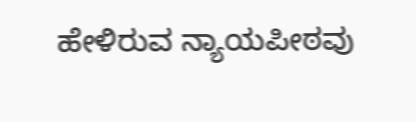ಹೇಳಿರುವ ನ್ಯಾಯಪೀಠವು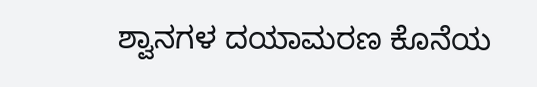ಶ್ವಾನಗಳ ದಯಾಮರಣ ಕೊನೆಯ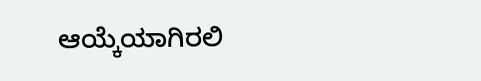ಆಯ್ಕೆಯಾಗಿರಲಿ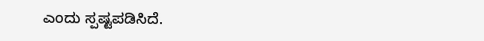ಎಂದು ಸ್ಪಷ್ಟಪಡಿಸಿದೆ.